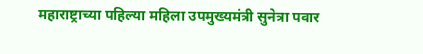महाराष्ट्राच्या पहिल्या महिला उपमुख्यमंत्री सुनेत्रा पवार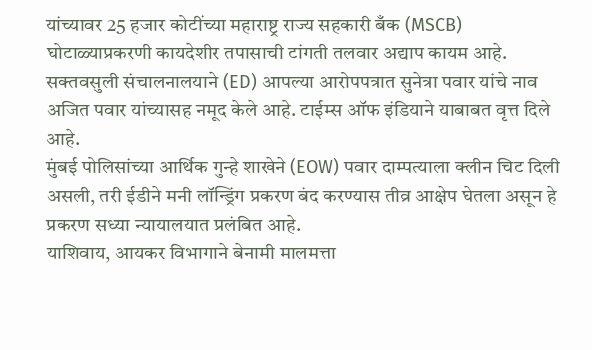यांच्यावर 25 हजार कोटींच्या महाराष्ट्र राज्य सहकारी बँक (MSCB) घोटाळ्याप्रकरणी कायदेशीर तपासाची टांगती तलवार अद्याप कायम आहे. सक्तवसुली संचालनालयाने (ED) आपल्या आरोपपत्रात सुनेत्रा पवार यांचे नाव अजित पवार यांच्यासह नमूद केले आहे. टाईम्स ऑफ इंडियाने याबाबत वृत्त दिले आहे.
मुंबई पोलिसांच्या आर्थिक गुन्हे शाखेने (EOW) पवार दाम्पत्याला क्लीन चिट दिली असली, तरी ईडीने मनी लॉन्ड्रिंग प्रकरण बंद करण्यास तीव्र आक्षेप घेतला असून हे प्रकरण सध्या न्यायालयात प्रलंबित आहे.
याशिवाय, आयकर विभागाने बेनामी मालमत्ता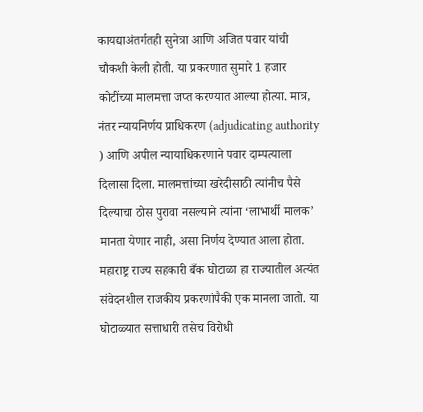कायद्याअंतर्गतही सुनेत्रा आणि अजित पवार यांची चौकशी केली होती. या प्रकरणात सुमारे 1 हजार कोटींच्या मालमत्ता जप्त करण्यात आल्या होत्या. मात्र, नंतर न्यायनिर्णय प्राधिकरण (adjudicating authority ) आणि अपील न्यायाधिकरणाने पवार दाम्पत्याला दिलासा दिला. मालमत्तांच्या खरेदीसाठी त्यांनीच पैसे दिल्याचा ठोस पुरावा नसल्याने त्यांना ‘लाभार्थी मालक’ मानता येणार नाही, असा निर्णय देण्यात आला होता.
महाराष्ट्र राज्य सहकारी बँक घोटाळा हा राज्यातील अत्यंत संवेदनशील राजकीय प्रकरणांपैकी एक मानला जातो. या घोटाळ्यात सत्ताधारी तसेच विरोधी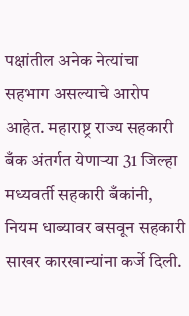पक्षांतील अनेक नेत्यांचा सहभाग असल्याचे आरोप आहेत. महाराष्ट्र राज्य सहकारी बँक अंतर्गत येणाऱ्या 31 जिल्हा मध्यवर्ती सहकारी बँकांनी, नियम धाब्यावर बसवून सहकारी साखर कारखान्यांना कर्जे दिली.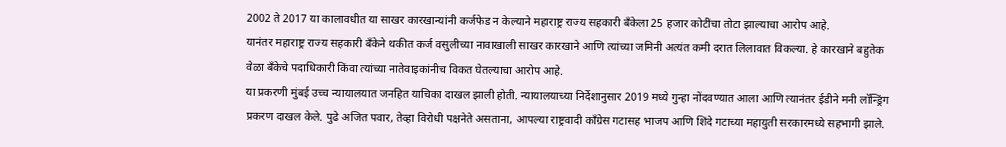2002 ते 2017 या कालावधीत या साखर कारखान्यांनी कर्जफेड न केल्याने महाराष्ट्र राज्य सहकारी बँकेला 25 हजार कोटींचा तोटा झाल्याचा आरोप आहे.
यानंतर महाराष्ट्र राज्य सहकारी बँकेने थकीत कर्ज वसुलीच्या नावाखाली साखर कारखाने आणि त्यांच्या जमिनी अत्यंत कमी दरात लिलावात विकल्या. हे कारखाने बहुतेक वेळा बँकेचे पदाधिकारी किंवा त्यांच्या नातेवाइकांनीच विकत घेतल्याचा आरोप आहे.
या प्रकरणी मुंबई उच्च न्यायालयात जनहित याचिका दाखल झाली होती. न्यायालयाच्या निर्देशानुसार 2019 मध्ये गुन्हा नोंदवण्यात आला आणि त्यानंतर ईडीने मनी लॉन्ड्रिंग प्रकरण दाखल केले. पुढे अजित पवार, तेव्हा विरोधी पक्षनेते असताना, आपल्या राष्ट्रवादी काँग्रेस गटासह भाजप आणि शिंदे गटाच्या महायुती सरकारमध्ये सहभागी झाले.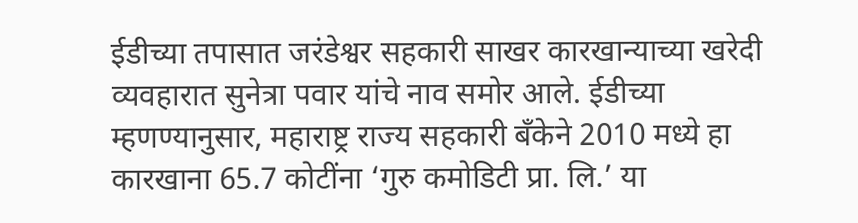ईडीच्या तपासात जरंडेश्वर सहकारी साखर कारखान्याच्या खरेदी व्यवहारात सुनेत्रा पवार यांचे नाव समोर आले. ईडीच्या म्हणण्यानुसार, महाराष्ट्र राज्य सहकारी बँकेने 2010 मध्ये हा कारखाना 65.7 कोटींना ‘गुरु कमोडिटी प्रा. लि.’ या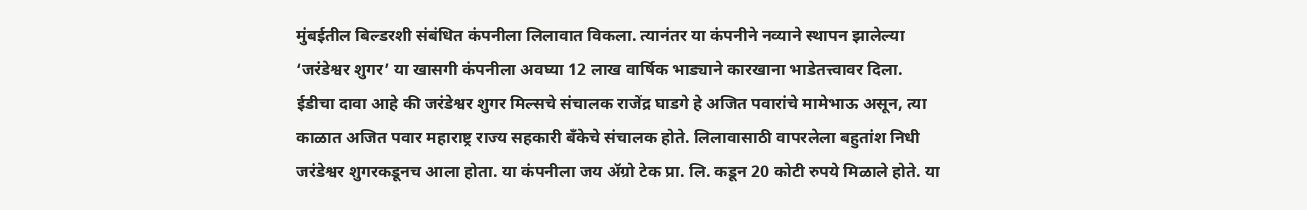मुंबईतील बिल्डरशी संबंधित कंपनीला लिलावात विकला. त्यानंतर या कंपनीने नव्याने स्थापन झालेल्या ‘जरंडेश्वर शुगर’ या खासगी कंपनीला अवघ्या 12 लाख वार्षिक भाड्याने कारखाना भाडेतत्त्वावर दिला.
ईडीचा दावा आहे की जरंडेश्वर शुगर मिल्सचे संचालक राजेंद्र घाडगे हे अजित पवारांचे मामेभाऊ असून, त्या काळात अजित पवार महाराष्ट्र राज्य सहकारी बँकेचे संचालक होते. लिलावासाठी वापरलेला बहुतांश निधी जरंडेश्वर शुगरकडूनच आला होता. या कंपनीला जय ॲग्रो टेक प्रा. लि. कडून 20 कोटी रुपये मिळाले होते. या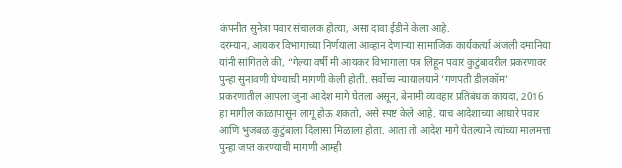कंपनीत सुनेत्रा पवार संचालक होत्या, असा दावा ईडीने केला आहे.
दरम्यान, आयकर विभागाच्या निर्णयाला आव्हान देणाऱ्या सामाजिक कार्यकर्त्या अंजली दमानिया यांनी सांगितले की, “गेल्या वर्षी मी आयकर विभागाला पत्र लिहून पवार कुटुंबावरील प्रकरणावर पुन्हा सुनावणी घेण्याची मागणी केली होती. सर्वोच्च न्यायालयाने ‘गणपती डीलकॉम’ प्रकरणातील आपला जुना आदेश मागे घेतला असून, बेनामी व्यवहार प्रतिबंधक कायदा, 2016 हा मागील काळापासून लागू होऊ शकतो, असे स्पष्ट केले आहे. याच आदेशाच्या आधारे पवार आणि भुजबळ कुटुंबाला दिलासा मिळाला होता. आता तो आदेश मागे घेतल्याने त्यांच्या मालमत्ता पुन्हा जप्त करण्याची मागणी आम्ही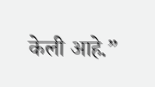केली आहे.”